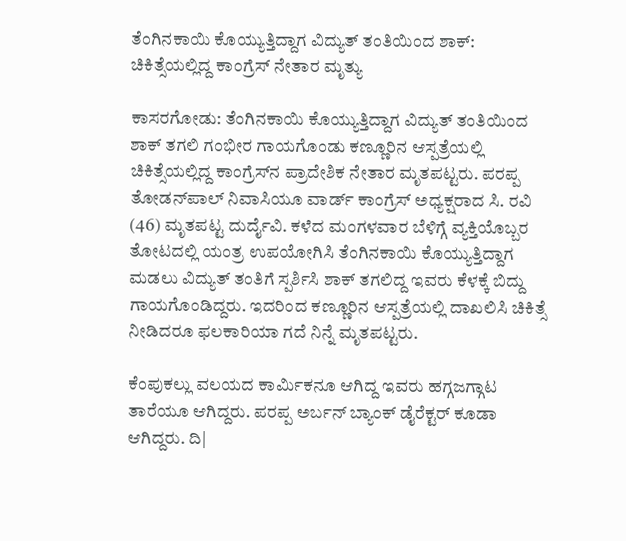ತೆಂಗಿನಕಾಯಿ ಕೊಯ್ಯುತ್ತಿದ್ದಾಗ ವಿದ್ಯುತ್ ತಂತಿಯಿಂದ ಶಾಕ್: ಚಿಕಿತ್ಸೆಯಲ್ಲಿದ್ದ ಕಾಂಗ್ರೆಸ್ ನೇತಾರ ಮೃತ್ಯು

ಕಾಸರಗೋಡು: ತೆಂಗಿನಕಾಯಿ ಕೊಯ್ಯುತ್ತಿದ್ದಾಗ ವಿದ್ಯುತ್ ತಂತಿಯಿಂದ ಶಾಕ್ ತಗಲಿ ಗಂಭೀರ ಗಾಯಗೊಂಡು ಕಣ್ಣೂರಿನ ಆಸ್ಪತ್ರೆಯಲ್ಲಿ ಚಿಕಿತ್ಸೆಯಲ್ಲಿದ್ದ ಕಾಂಗ್ರೆಸ್‌ನ ಪ್ರಾದೇಶಿಕ ನೇತಾರ ಮೃತಪಟ್ಟರು. ಪರಪ್ಪ ತೋಡನ್‌ಪಾಲ್ ನಿವಾಸಿಯೂ ವಾರ್ಡ್ ಕಾಂಗ್ರೆಸ್ ಅಧ್ಯಕ್ಷರಾದ ಸಿ. ರವಿ (46) ಮೃತಪಟ್ಟ ದುರ್ದೈವಿ. ಕಳೆದ ಮಂಗಳವಾರ ಬೆಳಿಗ್ಗೆ ವ್ಯಕ್ತಿಯೊಬ್ಬರ ತೋಟದಲ್ಲಿ ಯಂತ್ರ ಉಪಯೋಗಿಸಿ ತೆಂಗಿನಕಾಯಿ ಕೊಯ್ಯುತ್ತಿದ್ದಾಗ ಮಡಲು ವಿದ್ಯುತ್ ತಂತಿಗೆ ಸ್ಪರ್ಶಿಸಿ ಶಾಕ್ ತಗಲಿದ್ದ ಇವರು ಕೆಳಕ್ಕೆ ಬಿದ್ದು ಗಾಯಗೊಂಡಿದ್ದರು. ಇದರಿಂದ ಕಣ್ಣೂರಿನ ಆಸ್ಪತ್ರೆಯಲ್ಲಿ ದಾಖಲಿಸಿ ಚಿಕಿತ್ಸೆ ನೀಡಿದರೂ ಫಲಕಾರಿಯಾ ಗದೆ ನಿನ್ನೆ ಮೃತಪಟ್ಟರು.

ಕೆಂಪುಕಲ್ಲು ವಲಯದ ಕಾರ್ಮಿಕನೂ ಆಗಿದ್ದ ಇವರು ಹಗ್ಗಜಗ್ಗಾಟ ತಾರೆಯೂ ಆಗಿದ್ದರು. ಪರಪ್ಪ ಅರ್ಬನ್ ಬ್ಯಾಂಕ್ ಡೈರೆಕ್ಟರ್ ಕೂಡಾ ಆಗಿದ್ದರು. ದಿ|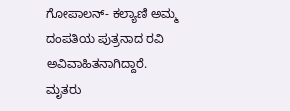ಗೋಪಾಲನ್- ಕಲ್ಯಾಣಿ ಅಮ್ಮ ದಂಪತಿಯ ಪುತ್ರನಾದ ರವಿ ಅವಿವಾಹಿತನಾಗಿದ್ದಾರೆ. ಮೃತರು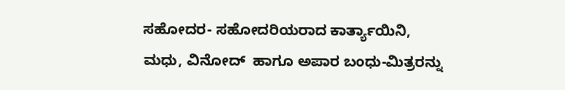ಸಹೋದರ- ಸಹೋದರಿಯರಾದ ಕಾರ್ತ್ಯಾಯಿನಿ, ಮಧು, ವಿನೋದ್  ಹಾಗೂ ಅಪಾರ ಬಂಧು-ಮಿತ್ರರನ್ನು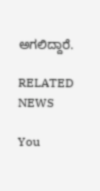ಅಗಲಿದ್ದಾರೆ.

RELATED NEWS

You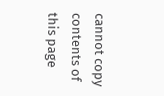cannot copy contents of this page